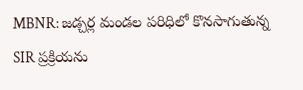MBNR: జడ్చర్ల మండల పరిధిలో కొనసాగుతున్న SIR ప్రక్రియను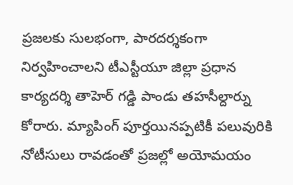ప్రజలకు సులభంగా, పారదర్శకంగా నిర్వహించాలని టీఎస్టీయూ జిల్లా ప్రధాన కార్యదర్శి తాహెర్ గడ్డి పాండు తహసీల్దార్ను కోరారు. మ్యాపింగ్ పూర్తయినప్పటికీ పలువురికి నోటీసులు రావడంతో ప్రజల్లో అయోమయం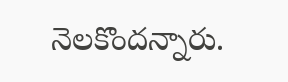నెలకొందన్నారు.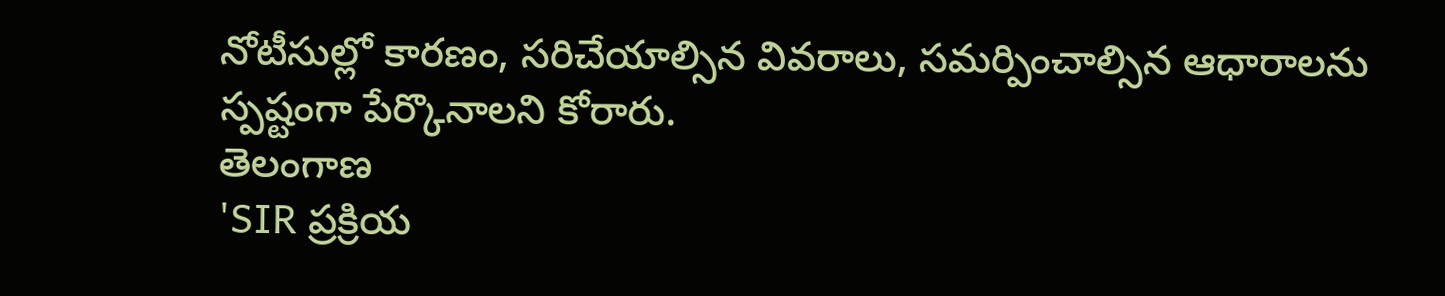నోటీసుల్లో కారణం, సరిచేయాల్సిన వివరాలు, సమర్పించాల్సిన ఆధారాలను స్పష్టంగా పేర్కొనాలని కోరారు.
తెలంగాణ
'SIR ప్రక్రియ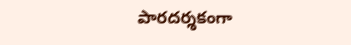పారదర్శకంగా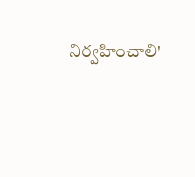నిర్వహించాలి'